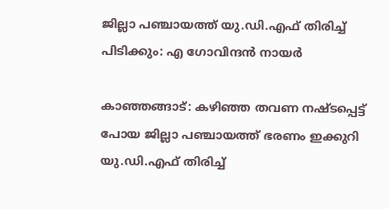ജില്ലാ പഞ്ചായത്ത് യു.ഡി.എഫ് തിരിച്ച് പിടിക്കും: എ ഗോവിന്ദന്‍ നായര്‍

കാഞ്ഞങ്ങാട്: കഴിഞ്ഞ തവണ നഷ്ടപ്പെട്ട് പോയ ജില്ലാ പഞ്ചായത്ത് ഭരണം ഇക്കുറി യു.ഡി.എഫ് തിരിച്ച്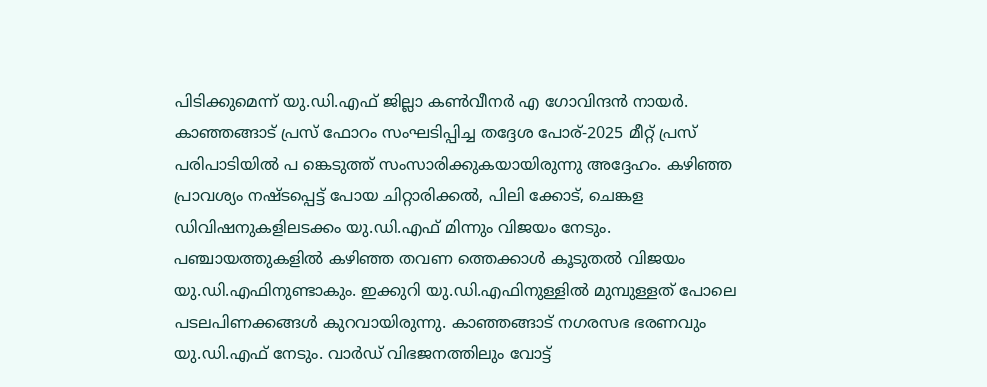പിടിക്കുമെന്ന് യു.ഡി.എഫ് ജില്ലാ കണ്‍വീനര്‍ എ ഗോവിന്ദന്‍ നായര്‍. കാഞ്ഞങ്ങാട് പ്രസ് ഫോറം സംഘടിപ്പിച്ച തദ്ദേശ പോര്-2025 മീറ്റ് പ്രസ് പരിപാടിയില്‍ പ ങ്കെടുത്ത് സംസാരിക്കുകയായിരുന്നു അദ്ദേഹം. കഴിഞ്ഞ പ്രാവശ്യം നഷ്ടപ്പെട്ട് പോയ ചിറ്റാരിക്കല്‍, പിലി ക്കോട്, ചെങ്കള ഡിവിഷനുകളിലടക്കം യു.ഡി.എഫ് മിന്നും വിജയം നേടും. പഞ്ചായത്തുകളില്‍ കഴിഞ്ഞ തവണ ത്തെക്കാള്‍ കൂടുതല്‍ വിജയം യു.ഡി.എഫിനുണ്ടാകും. ഇക്കുറി യു.ഡി.എഫിനുള്ളില്‍ മുമ്പുള്ളത് പോലെ പടലപിണക്കങ്ങള്‍ കുറവായിരുന്നു. കാഞ്ഞങ്ങാട് നഗരസഭ ഭരണവും യു.ഡി.എഫ് നേടും. വാര്‍ഡ് വിഭജനത്തിലും വോട്ട്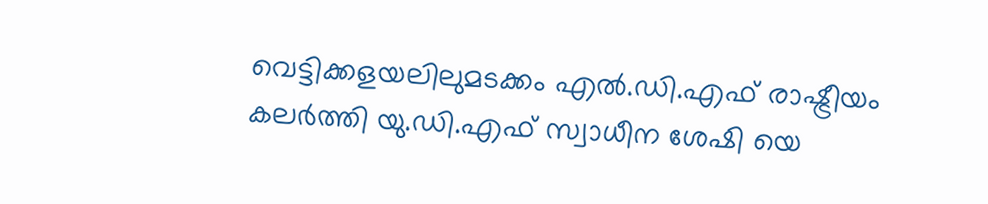വെട്ടിക്കളയലിലുമടക്കം എല്‍.ഡി.എഫ് രാഷ്ട്രീയം കലര്‍ത്തി യു.ഡി.എഫ് സ്വാധീന ശേഷി യെ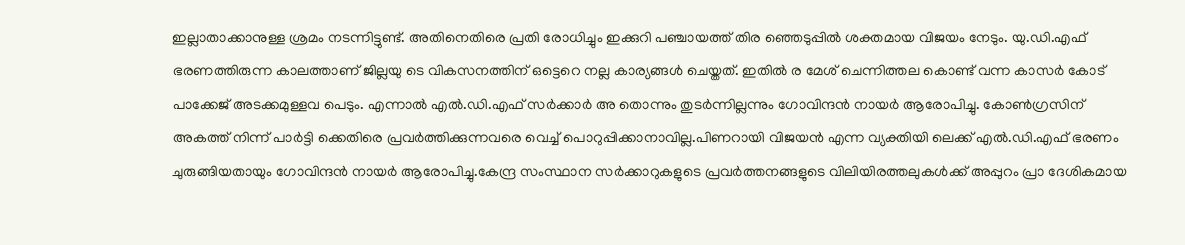ഇല്ലാതാക്കാനുള്ള ശ്രമം നടന്നിട്ടുണ്ട്. അതിനെതിരെ പ്രതി രോധിച്ചും ഇക്കുറി പഞ്ചായത്ത് തിര ഞ്ഞെടുപ്പില്‍ ശക്തമായ വിജയം നേടും. യു.ഡി.എഫ് ഭരണത്തിരുന്ന കാലത്താണ് ജില്ലയു ടെ വികസനത്തിന് ഒട്ടെറെ നല്ല കാര്യങ്ങള്‍ ചെയ്തത്. ഇതില്‍ ര മേശ് ചെന്നിത്തല കൊണ്ട് വന്ന കാസര്‍ കോട് പാക്കേജ് അടക്കമുള്ളവ പെടും. എന്നാല്‍ എല്‍.ഡി.എഫ് സര്‍ക്കാര്‍ അ തൊന്നും തുടര്‍ന്നില്ലന്നും ഗോവിന്ദന്‍ നായര്‍ ആരോപിച്ചു. കോണ്‍ഗ്രസിന് അകത്ത് നിന്ന് പാര്‍ട്ടി ക്കെതിരെ പ്രവര്‍ത്തിക്കുന്നവരെ വെച്ച് പൊറുപ്പിക്കാനാവില്ല.പിണറായി വിജയന്‍ എന്ന വ്യക്തിയി ലെക്ക് എല്‍.ഡി.എഫ് ഭരണം ചുരുങ്ങിയതായും ഗോവിന്ദന്‍ നായര്‍ ആരോപിച്ചു.കേന്ദ്ര സംസ്ഥാന സര്‍ക്കാറുകളുടെ പ്രവര്‍ത്തനങ്ങളുടെ വിലിയിരത്തലുകള്‍ക്ക് അപ്പുറം പ്രാ ദേശികമായ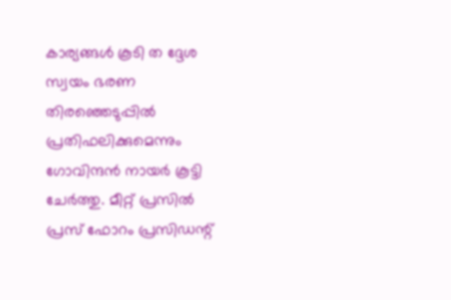കാര്യങ്ങള്‍ കൂടി ത ദ്ദേശ സ്വയം ഭരണ തിരഞ്ഞെടുപ്പില്‍ പ്രതിഫലിക്കുമെന്നും ഗോവിന്ദന്‍ നായര്‍ കൂട്ടി ചേര്‍ത്തു. മീറ്റ് പ്രസില്‍ പ്രസ് ഫോറം പ്രസിഡന്റ്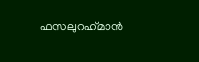ഫസലുറഹ്‌മാന്‍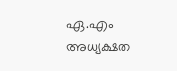ഏ.എം അധ്യക്ഷത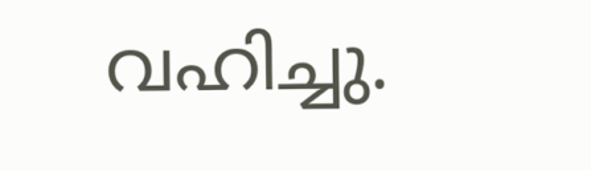വഹിച്ചു.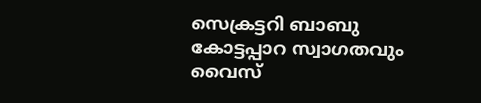സെക്രട്ടറി ബാബു കോട്ടപ്പാറ സ്വാഗതവും വൈസ്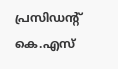പ്രസിഡന്റ് കെ.എസ്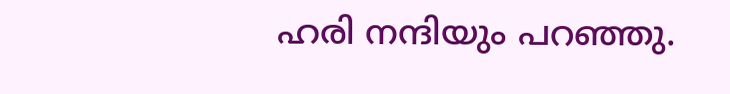ഹരി നന്ദിയും പറഞ്ഞു.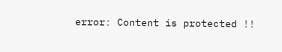error: Content is protected !!